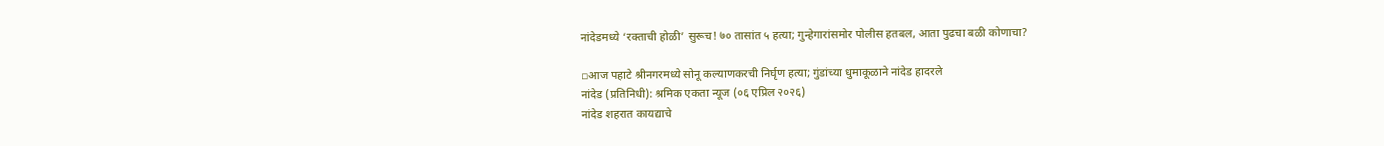नांदेडमध्ये ‘रक्ताची होळी’ सुरूच! ७० तासांत ५ हत्या; गुन्हेगारांसमोर पोलीस हतबल, आता पुढचा बळी कोणाचा?

▫आज पहाटे श्रीनगरमध्ये सोनू कल्याणकरची निर्घृण हत्या; गुंडांच्या धुमाकूळाने नांदेड हादरले
नांदेड (प्रतिनिधी): श्रमिक एकता न्यूज (०६ एप्रिल २०२६)
नांदेड शहरात कायद्याचे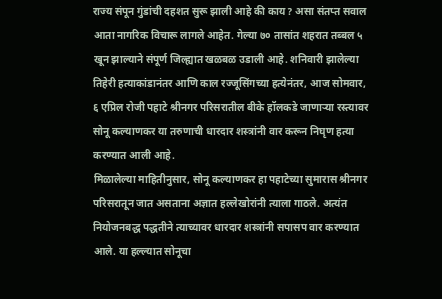राज्य संपून गुंडांची दहशत सुरू झाली आहे की काय? असा संतप्त सवाल आता नागरिक विचारू लागले आहेत. गेल्या ७० तासांत शहरात तब्बल ५ खून झाल्याने संपूर्ण जिल्ह्यात खळबळ उडाली आहे. शनिवारी झालेल्या तिहेरी हत्याकांडानंतर आणि काल रज्जूसिंगच्या हत्येनंतर, आज सोमवार, ६ एप्रिल रोजी पहाटे श्रीनगर परिसरातील बीके हॉलकडे जाणाऱ्या रस्त्यावर सोनू कल्याणकर या तरुणाची धारदार शस्त्रांनी वार करून निघृण हत्या करण्यात आली आहे.
मिळालेल्या माहितीनुसार, सोनू कल्याणकर हा पहाटेच्या सुमारास श्रीनगर परिसरातून जात असताना अज्ञात हल्लेखोरांनी त्याला गाठले. अत्यंत नियोजनबद्ध पद्धतीने त्याच्यावर धारदार शस्त्रांनी सपासप वार करण्यात आले. या हल्ल्यात सोनूचा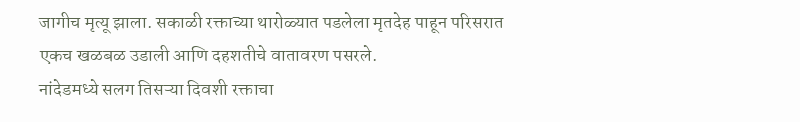जागीच मृत्यू झाला. सकाळी रक्ताच्या थारोळ्यात पडलेला मृतदेह पाहून परिसरात एकच खळबळ उडाली आणि दहशतीचे वातावरण पसरले.
नांदेडमध्ये सलग तिसऱ्या दिवशी रक्ताचा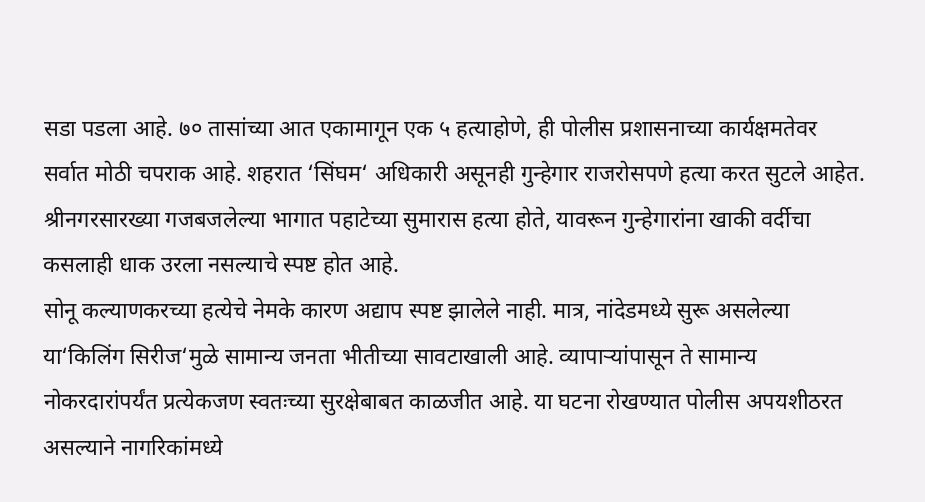सडा पडला आहे. ७० तासांच्या आत एकामागून एक ५ हत्याहोणे, ही पोलीस प्रशासनाच्या कार्यक्षमतेवर सर्वात मोठी चपराक आहे. शहरात ‘सिंघम‘ अधिकारी असूनही गुन्हेगार राजरोसपणे हत्या करत सुटले आहेत. श्रीनगरसारख्या गजबजलेल्या भागात पहाटेच्या सुमारास हत्या होते, यावरून गुन्हेगारांना खाकी वर्दीचा कसलाही धाक उरला नसल्याचे स्पष्ट होत आहे.
सोनू कल्याणकरच्या हत्येचे नेमके कारण अद्याप स्पष्ट झालेले नाही. मात्र, नांदेडमध्ये सुरू असलेल्या या‘किलिंग सिरीज‘मुळे सामान्य जनता भीतीच्या सावटाखाली आहे. व्यापाऱ्यांपासून ते सामान्य नोकरदारांपर्यंत प्रत्येकजण स्वतःच्या सुरक्षेबाबत काळजीत आहे. या घटना रोखण्यात पोलीस अपयशीठरत असल्याने नागरिकांमध्ये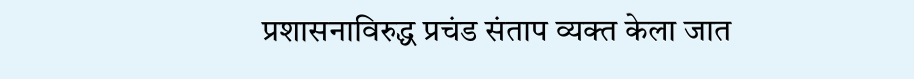प्रशासनाविरुद्ध प्रचंड संताप व्यक्त केला जात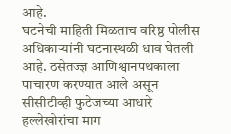आहे.
घटनेची माहिती मिळताच वरिष्ठ पोलीस अधिकाऱ्यांनी घटनास्थळी धाव घेतली आहे. ठसेतज्ज्ञ आणिश्वानपथकाला पाचारण करण्यात आले असून सीसीटीव्ही फुटेजच्या आधारे हल्लेखोरांचा माग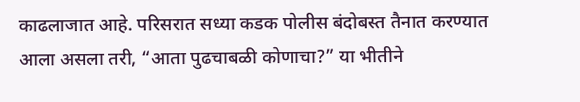काढलाजात आहे. परिसरात सध्या कडक पोलीस बंदोबस्त तैनात करण्यात आला असला तरी, “आता पुढचाबळी कोणाचा?” या भीतीने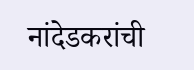नांदेडकरांची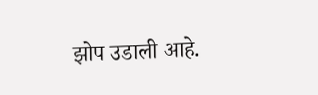झोप उडाली आहे.